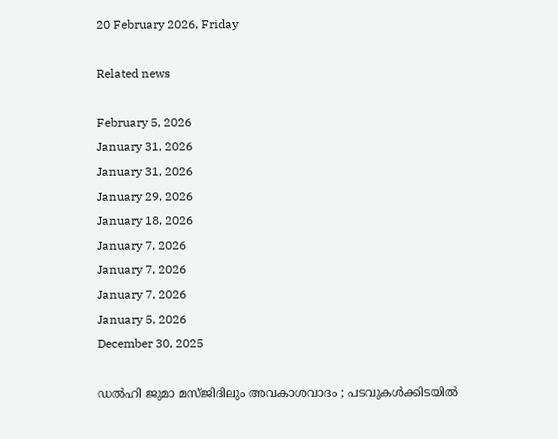20 February 2026, Friday

Related news

February 5, 2026
January 31, 2026
January 31, 2026
January 29, 2026
January 18, 2026
January 7, 2026
January 7, 2026
January 7, 2026
January 5, 2026
December 30, 2025

ഡൽഹി ജുമാ മസ്ജിദിലും അവകാശവാദം ; പടവുകൾക്കിടയില്‍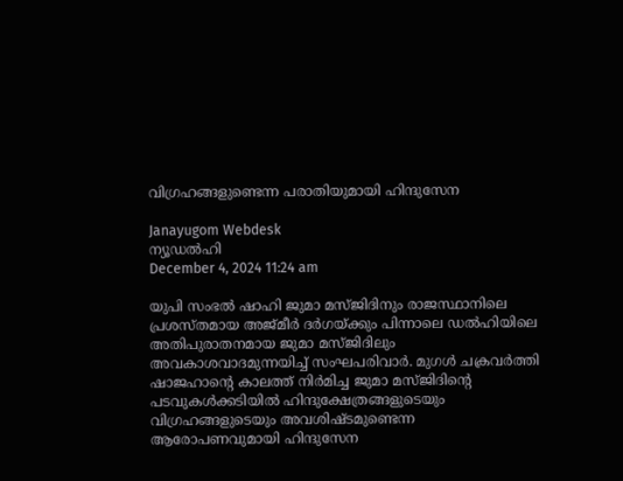വിഗ്രഹങ്ങളുണ്ടെന്ന പരാതിയുമായി ഹിന്ദുസേന

Janayugom Webdesk
ന്യൂഡല്‍ഹി
December 4, 2024 11:24 am

യുപി സംഭല്‍ ഷാഹി ജുമാ മസ്‌ജിദിനും രാജസ്ഥാനിലെ പ്രശസ്‌തമായ അജ്മീര്‍ ദര്‍ഗയ്‌ക്കും പിന്നാലെ ഡൽഹിയിലെ അതിപുരാതനമായ ജുമാ മസ്‌ജിദിലും അവകാശവാദമുന്നയിച്ച് സംഘപരിവാർ. മുഗൾ ചക്രവർത്തി ഷാജഹാന്റെ കാലത്ത് നിർമിച്ച ജുമാ മസ്‌ജിദിന്റെ പടവുകൾക്കടിയിൽ ഹിന്ദുക്ഷേത്രങ്ങളുടെയും വിഗ്രഹങ്ങളുടെയും അവശിഷ്‌ടമുണ്ടെന്ന ആരോപണവുമായി ഹിന്ദുസേന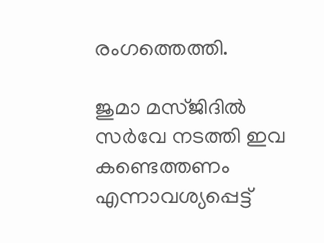രംഗത്തെത്തി.

ജുമാ മസ്‌ജിദിൽ സർവേ നടത്തി ഇവ കണ്ടെത്തണം എന്നാവശ്യപ്പെട്ട്‌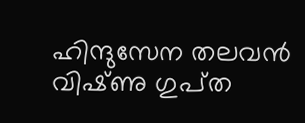ഹിന്ദുസേന തലവൻ വിഷ്‌ണു ഗുപ്‌ത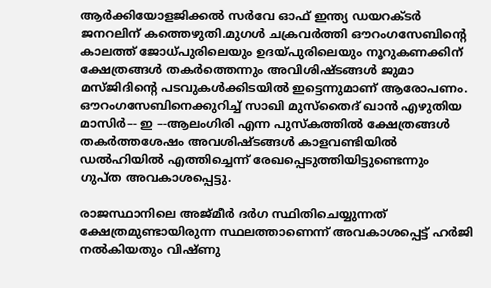ആർക്കിയോളജിക്കൽ സർവേ ഓഫ്‌ ഇന്ത്യ ഡയറക്‌ടർ ജനറലിന്‌ കത്തെഴുതി.മുഗൾ ചക്രവർത്തി ഔറംഗസേബിന്റെ കാലത്ത്‌ ജോധ്‌പുരിലെയും ഉദയ്‌പുരിലെയും നൂറുകണക്കിന്‌ ക്ഷേത്രങ്ങൾ തകർത്തെന്നും അവിശിഷ്‌ടങ്ങൾ ജുമാ മസ്‌ജിദിന്റെ പടവുകൾക്കിടയിൽ ഇട്ടെന്നുമാണ്‌ ആരോപണം. ഔറംഗസേബിനെക്കുറിച്ച് സാഖി മുസ്‌തൈദ് ഖാൻ എഴുതിയ മാസിർ–- ഇ –-ആലംഗിരി എന്ന പുസ്‌കത്തിൽ ക്ഷേത്രങ്ങൾ തകർത്തശേഷം അവശിഷ്‌ടങ്ങൾ കാളവണ്ടിയിൽ ഡൽഹിയിൽ എത്തിച്ചെന്ന്‌ രേഖപ്പെടുത്തിയിട്ടുണ്ടെന്നും ഗുപ്‌ത അവകാശപ്പെട്ടു.

രാജസ്ഥാനിലെ അജ്മീര്‍ ദര്‍ഗ സ്ഥിതിചെയ്യുന്നത് ക്ഷേത്രമുണ്ടായിരുന്ന സ്ഥലത്താണെന്ന്‌ അവകാശപ്പെട്ട്‌ ഹർജി നൽകിയതും വിഷ്‌ണു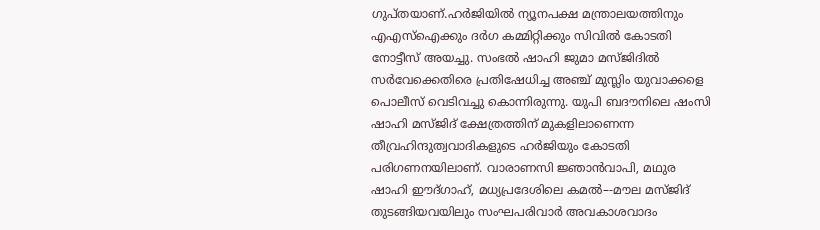ഗുപ്‌തയാണ്‌.ഹർജിയിൽ ന്യൂനപക്ഷ മന്ത്രാലയത്തിനും എഎസ്‌ഐക്കും ദർഗ കമ്മിറ്റിക്കും സിവിൽ കോടതി നോട്ടീസ്‌ അയച്ചു. സംഭല്‍ ഷാഹി ജുമാ മസ്‌ജിദിൽ സർവേക്കെതിരെ പ്രതിഷേധിച്ച അഞ്ച്‌ മുസ്ലിം യുവാക്കളെ പൊലീസ്‌ വെടിവച്ചു കൊന്നിരുന്നു. യുപി ബദൗനിലെ ഷംസി ഷാഹി മസ്‌ജിദ്‌ ക്ഷേത്രത്തിന്‌ മുകളിലാണെന്ന തീവ്രഹിന്ദുത്വവാദികളുടെ ഹര്‍ജിയും കോടതി പരിഗണനയിലാണ്‌. വാരാണസി ജ്ഞാൻവാപി, മഥുര ഷാഹി ഈദ്‌ഗാഹ്‌, മധ്യപ്രദേശിലെ കമൽ–-മൗല മസ്‌ജിദ്‌ തുടങ്ങിയവയിലും സംഘപരിവാർ അവകാശവാദം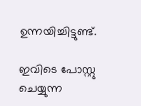ഉന്നയിച്ചിട്ടുണ്ട്.

ഇവിടെ പോസ്റ്റു ചെയ്യുന്ന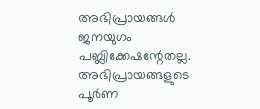അഭിപ്രായങ്ങള്‍ ജനയുഗം പബ്ലിക്കേഷന്റേതല്ല. അഭിപ്രായങ്ങളുടെ പൂര്‍ണ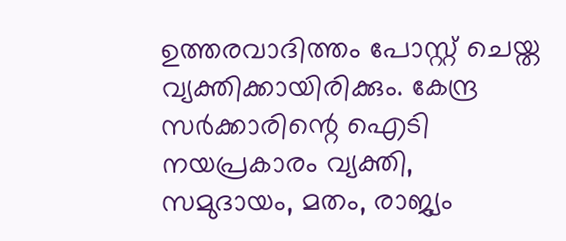ഉത്തരവാദിത്തം പോസ്റ്റ് ചെയ്ത വ്യക്തിക്കായിരിക്കും. കേന്ദ്ര സര്‍ക്കാരിന്റെ ഐടി നയപ്രകാരം വ്യക്തി, സമുദായം, മതം, രാജ്യം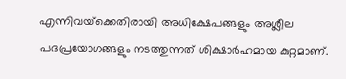എന്നിവയ്‌ക്കെതിരായി അധിക്ഷേപങ്ങളും അശ്ലീല പദപ്രയോഗങ്ങളും നടത്തുന്നത് ശിക്ഷാര്‍ഹമായ കുറ്റമാണ്.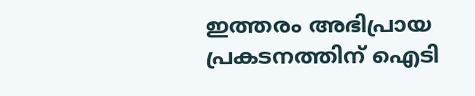ഇത്തരം അഭിപ്രായ പ്രകടനത്തിന് ഐടി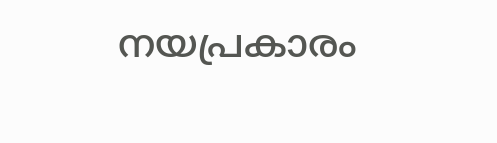നയപ്രകാരം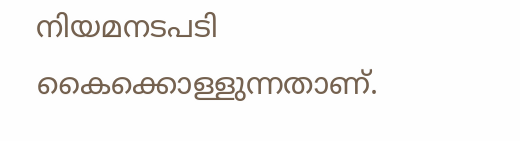നിയമനടപടി കൈക്കൊള്ളുന്നതാണ്.